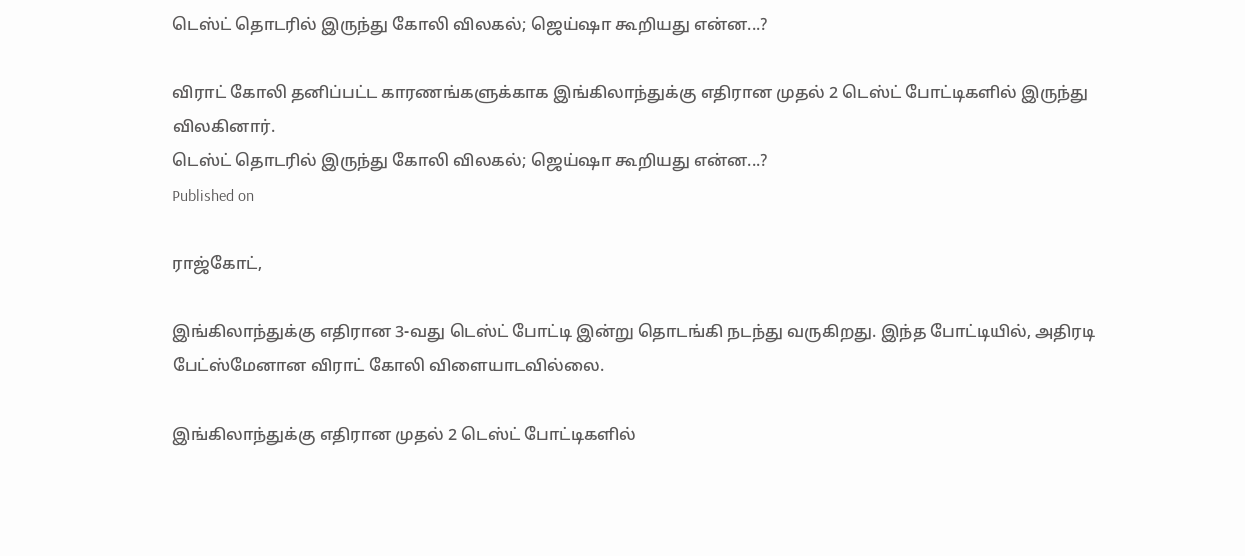டெஸ்ட் தொடரில் இருந்து கோலி விலகல்; ஜெய்ஷா கூறியது என்ன...?

விராட் கோலி தனிப்பட்ட காரணங்களுக்காக இங்கிலாந்துக்கு எதிரான முதல் 2 டெஸ்ட் போட்டிகளில் இருந்து விலகினார்.
டெஸ்ட் தொடரில் இருந்து கோலி விலகல்; ஜெய்ஷா கூறியது என்ன...?
Published on

ராஜ்கோட்,

இங்கிலாந்துக்கு எதிரான 3-வது டெஸ்ட் போட்டி இன்று தொடங்கி நடந்து வருகிறது. இந்த போட்டியில், அதிரடி பேட்ஸ்மேனான விராட் கோலி விளையாடவில்லை.

இங்கிலாந்துக்கு எதிரான முதல் 2 டெஸ்ட் போட்டிகளில்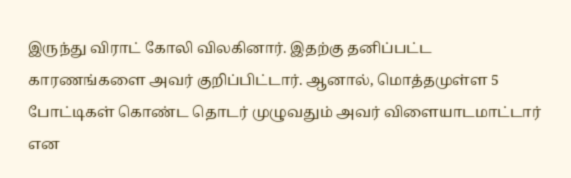இருந்து விராட் கோலி விலகினார். இதற்கு தனிப்பட்ட காரணங்களை அவர் குறிப்பிட்டார். ஆனால், மொத்தமுள்ள 5 போட்டிகள் கொண்ட தொடர் முழுவதும் அவர் விளையாடமாட்டார் என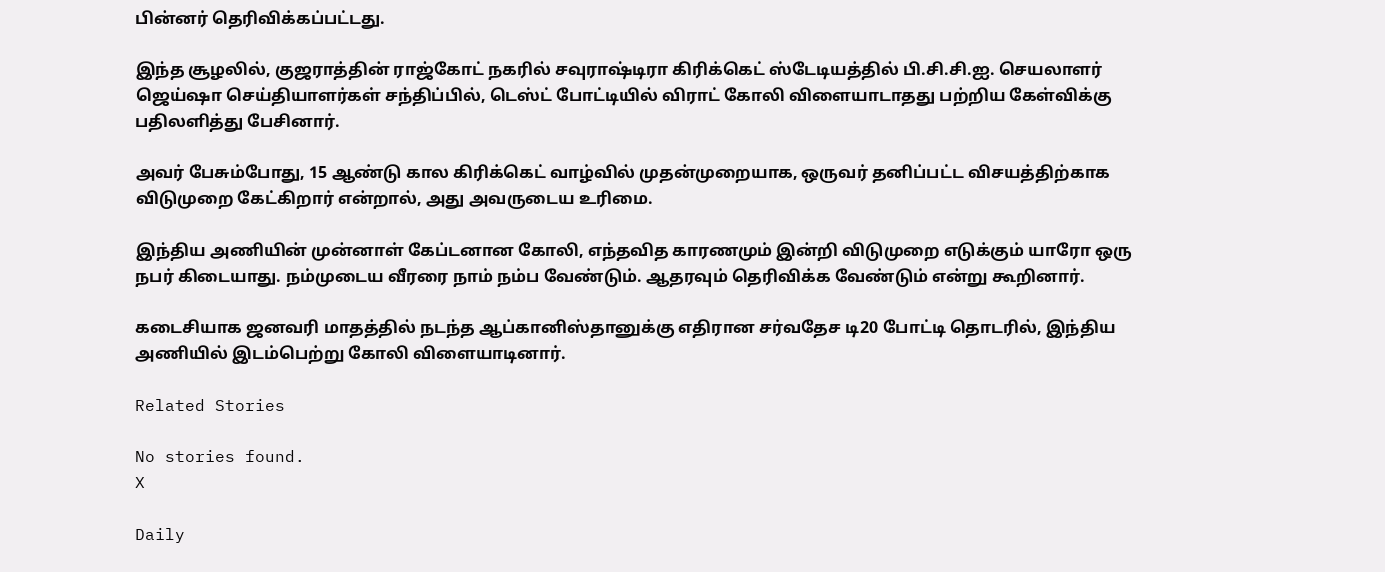பின்னர் தெரிவிக்கப்பட்டது.

இந்த சூழலில், குஜராத்தின் ராஜ்கோட் நகரில் சவுராஷ்டிரா கிரிக்கெட் ஸ்டேடியத்தில் பி.சி.சி.ஐ. செயலாளர் ஜெய்ஷா செய்தியாளர்கள் சந்திப்பில், டெஸ்ட் போட்டியில் விராட் கோலி விளையாடாதது பற்றிய கேள்விக்கு பதிலளித்து பேசினார்.

அவர் பேசும்போது, 15 ஆண்டு கால கிரிக்கெட் வாழ்வில் முதன்முறையாக, ஒருவர் தனிப்பட்ட விசயத்திற்காக விடுமுறை கேட்கிறார் என்றால், அது அவருடைய உரிமை.

இந்திய அணியின் முன்னாள் கேப்டனான கோலி, எந்தவித காரணமும் இன்றி விடுமுறை எடுக்கும் யாரோ ஒரு நபர் கிடையாது. நம்முடைய வீரரை நாம் நம்ப வேண்டும். ஆதரவும் தெரிவிக்க வேண்டும் என்று கூறினார்.

கடைசியாக ஜனவரி மாதத்தில் நடந்த ஆப்கானிஸ்தானுக்கு எதிரான சர்வதேச டி20 போட்டி தொடரில், இந்திய அணியில் இடம்பெற்று கோலி விளையாடினார்.

Related Stories

No stories found.
X

Daily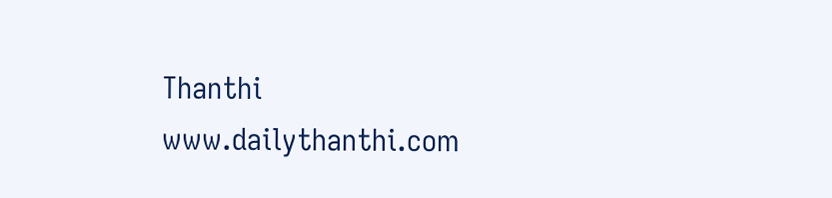Thanthi
www.dailythanthi.com